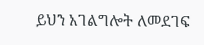ይህን አገልግሎት ለመደገፍ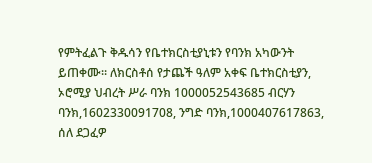የምትፈልጉ ቅዱሳን የቤተክርስቲያኒቱን የባንክ አካውንት ይጠቀሙ። ለክርስቶሰ የታጨች ዓለም አቀፍ ቤተክርስቲያን, ኦሮሚያ ህብረት ሥራ ባንክ 1000052543685 ብርሃን ባንክ,1602330091708, ንግድ ባንክ,1000407617863, ሰለ ደጋፈዎ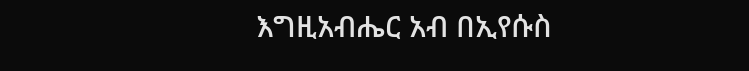እግዚአብሔር አብ በኢየሱስ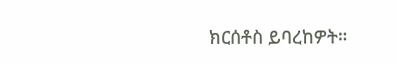ክርሰቶስ ይባረከዎት።